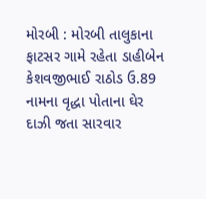મોરબી : મોરબી તાલુકાના ફાટસર ગામે રહેતા ડાહીબેન કેશવજીભાઈ રાઠોડ ઉ.89 નામના વૃદ્ધા પોતાના ઘેર દાઝી જતા સારવાર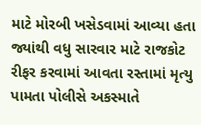માટે મોરબી ખસેડવામાં આવ્યા હતા જ્યાંથી વધુ સારવાર માટે રાજકોટ રીફર કરવામાં આવતા રસ્તામાં મૃત્યુ પામતા પોલીસે અકસ્માતે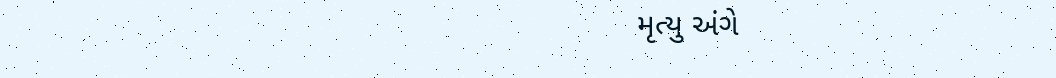મૃત્યુ અંગે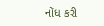નોંધ કરી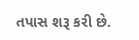તપાસ શરૂ કરી છે.